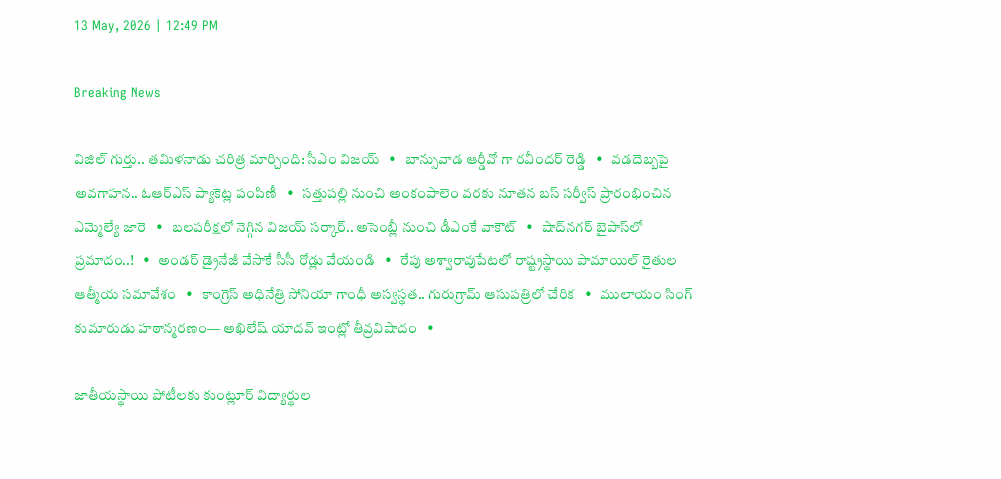13 May, 2026 | 12:49 PM

Breaking News

విజిల్ గుర్తు.. తమిళనాడు చరిత్ర మార్చింది: సీఎం విజయ్   •   బాన్సువాడ ఆర్డీవో గా రవీందర్ రెడ్డి   •   వడదెబ్బపై అవగాహన.. ఓఆర్‌ఎస్ ప్యాకెట్ల పంపిణీ   •   సత్తుపల్లి నుంచి అంకంపాలెం వరకు నూతన బస్ సర్వీస్ ప్రారంభించిన ఎమ్మెల్యే జారె   •   బలపరీక్షలో నెగ్గిన విజయ్‌ సర్కార్.. అసెంబ్లీ నుంచి డీఎంకే వాకౌట్   •   షాద్‌నగర్ బైపాస్‌లో ప్రమాదం..!   •   అండర్ డ్రైనేజీ వేసాకే సీసీ రోడ్లు వేయండి   •   రేపు అశ్వారావుపేటలో రాష్ట్రస్థాయి పామాయిల్ రైతుల ఆత్మీయ సమావేశం   •   కాంగ్రెస్ అధినేత్రి సోనియా గాంధీ అస్వస్థత.. గురుగ్రామ్ ఆసుపత్రిలో చేరిక   •   ములాయం సింగ్ కుమారుడు హఠాన్మరణం— అఖిలేష్ యాద‌వ్ ఇంట్లో తీవ్రవిషాదం   •

జాతీయస్థాయి పోటీలకు కుంట్లూర్ విద్యార్థుల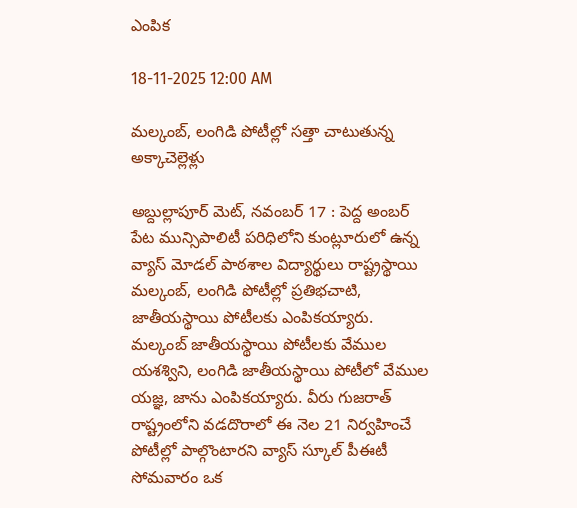ఎంపిక

18-11-2025 12:00 AM

మల్కంబ్, లంగిడి పోటీల్లో సత్తా చాటుతున్న అక్కాచెల్లెళ్లు

అబ్దుల్లాపూర్ మెట్, నవంబర్ 17 : పెద్ద అంబర్ పేట మున్సిపాలిటీ పరిధిలోని కుంట్లూరులో ఉన్న వ్యాస్ మోడల్ పాఠశాల విద్యార్థులు రాష్ట్రస్థాయి మల్కంబ్, లంగిడి పోటీల్లో ప్రతిభచాటి, జాతీయస్థాయి పోటీలకు ఎంపికయ్యారు. మల్కంబ్ జాతీయస్థాయి పోటీలకు వేముల యశశ్విని, లంగిడి జాతీయస్థాయి పోటీలో వేముల యజ్ఞ, జాను ఎంపికయ్యారు. వీరు గుజరాత్ రాష్ట్రంలోని వడదొరాలో ఈ నెల 21 నిర్వహించే పోటీల్లో పాల్గొంటారని వ్యాస్ స్కూల్ పీఈటీ సోమవారం ఒక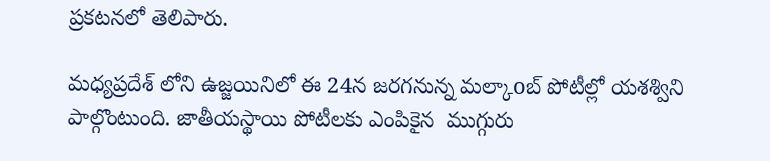ప్రకటనలో తెలిపారు.

మధ్యప్రదేశ్ లోని ఉజ్జయినిలో ఈ 24న జరగనున్న మల్కాoబ్ పోటీల్లో యశశ్విని పాల్గొంటుంది. జాతీయస్థాయి పోటీలకు ఎంపికైన  ముగ్గురు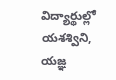విద్యార్థుల్లో యశశ్విని, యజ్ఞ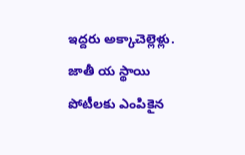ఇద్దరు అక్కాచెల్లెళ్లు. జాతీ య స్థాయి పోటీలకు ఎంపికైన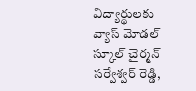విద్యార్థులకు వ్యాస్ మోడల్ స్కూల్ చైర్మన్ సర్వేశ్వర్ రెడ్డి,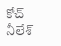కోచ్ నీలేశ్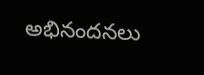అభినందనలు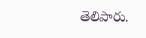తెలిపారు.